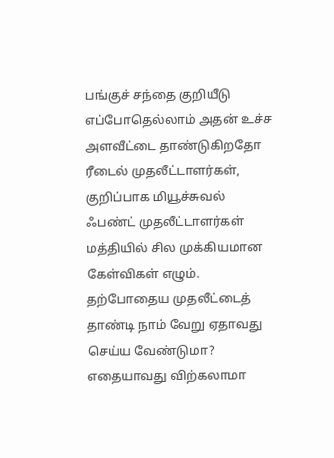பங்குச் சந்தை குறியீடு எப்போதெல்லாம் அதன் உச்ச அளவீட்டை தாண்டுகிறதோ ரீடைல் முதலீட்டாளர்கள், குறிப்பாக மியூச்சுவல் ஃபண்ட் முதலீட்டாளர்கள் மத்தியில் சில முக்கியமான கேள்விகள் எழும்.
தற்போதைய முதலீட்டைத் தாண்டி நாம் வேறு ஏதாவது செய்ய வேண்டுமா? எதையாவது விற்கலாமா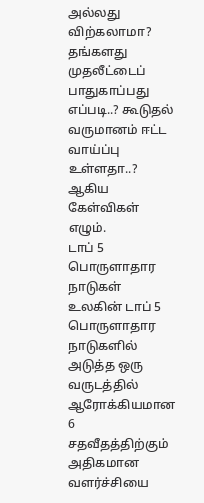அல்லது விற்கலாமா? தங்களது முதலீட்டைப் பாதுகாப்பது எப்படி..? கூடுதல் வருமானம் ஈட்ட வாய்ப்பு உள்ளதா..? ஆகிய கேள்விகள் எழும்.
டாப் 5 பொருளாதார நாடுகள்
உலகின் டாப் 5 பொருளாதார நாடுகளில் அடுத்த ஒரு வருடத்தில் ஆரோக்கியமான 6 சதவீதத்திற்கும் அதிகமான வளர்ச்சியை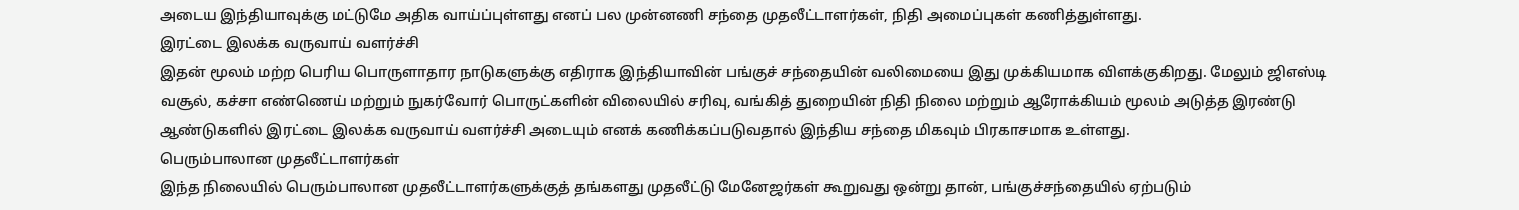அடைய இந்தியாவுக்கு மட்டுமே அதிக வாய்ப்புள்ளது எனப் பல முன்னணி சந்தை முதலீட்டாளர்கள், நிதி அமைப்புகள் கணித்துள்ளது.
இரட்டை இலக்க வருவாய் வளர்ச்சி
இதன் மூலம் மற்ற பெரிய பொருளாதார நாடுகளுக்கு எதிராக இந்தியாவின் பங்குச் சந்தையின் வலிமையை இது முக்கியமாக விளக்குகிறது. மேலும் ஜிஎஸ்டி வசூல், கச்சா எண்ணெய் மற்றும் நுகர்வோர் பொருட்களின் விலையில் சரிவு, வங்கித் துறையின் நிதி நிலை மற்றும் ஆரோக்கியம் மூலம் அடுத்த இரண்டு ஆண்டுகளில் இரட்டை இலக்க வருவாய் வளர்ச்சி அடையும் எனக் கணிக்கப்படுவதால் இந்திய சந்தை மிகவும் பிரகாசமாக உள்ளது.
பெரும்பாலான முதலீட்டாளர்கள்
இந்த நிலையில் பெரும்பாலான முதலீட்டாளர்களுக்குத் தங்களது முதலீட்டு மேனேஜர்கள் கூறுவது ஒன்று தான், பங்குச்சந்தையில் ஏற்படும்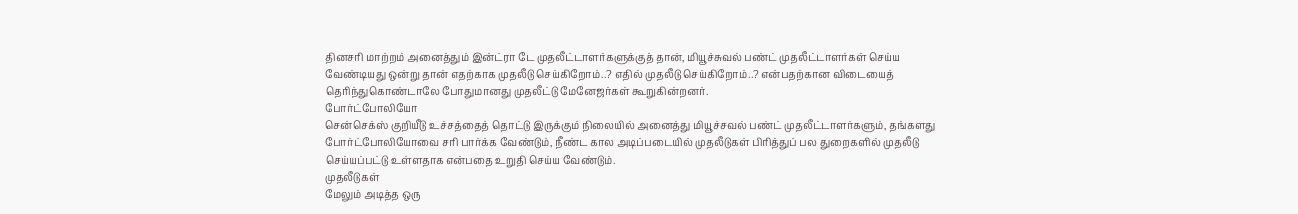தினசரி மாற்றம் அனைத்தும் இன்ட்ரா டே முதலீட்டாளர்களுக்குத் தான், மியூச்சுவல் பண்ட் முதலீட்டாளர்கள் செய்ய வேண்டியது ஒன்று தான் எதற்காக முதலீடு செய்கிறோம்..? எதில் முதலீடு செய்கிறோம்..? என்பதற்கான விடையைத் தெரிந்துகொண்டாலே போதுமானது முதலீட்டு மேனேஜர்கள் கூறுகின்றனர்.
போர்ட்போலியோ
சென்செக்ஸ் குறியீடு உச்சத்தைத் தொட்டு இருக்கும் நிலையில் அனைத்து மியூச்சவல் பண்ட் முதலீட்டாளர்களும், தங்களது போர்ட்போலியோவை சரி பார்க்க வேண்டும், நீண்ட கால அடிப்படையில் முதலீடுகள் பிரித்துப் பல துறைகளில் முதலீடு செய்யப்பட்டு உள்ளதாக என்பதை உறுதி செய்ய வேண்டும்.
முதலீடுகள்
மேலும் அடித்த ஒரு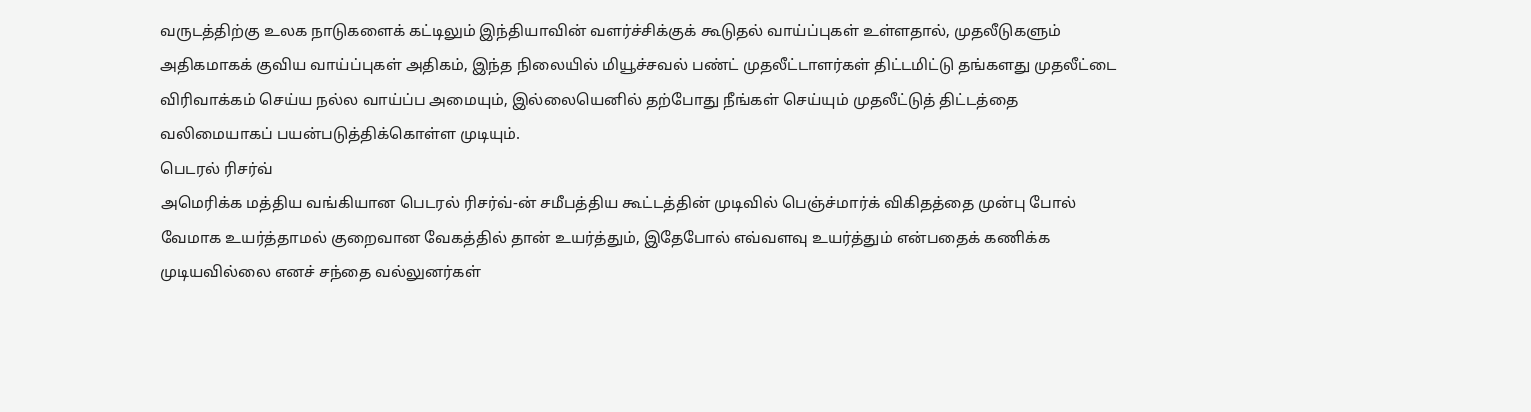வருடத்திற்கு உலக நாடுகளைக் கட்டிலும் இந்தியாவின் வளர்ச்சிக்குக் கூடுதல் வாய்ப்புகள் உள்ளதால், முதலீடுகளும் அதிகமாகக் குவிய வாய்ப்புகள் அதிகம், இந்த நிலையில் மியூச்சவல் பண்ட் முதலீட்டாளர்கள் திட்டமிட்டு தங்களது முதலீட்டை விரிவாக்கம் செய்ய நல்ல வாய்ப்ப அமையும், இல்லையெனில் தற்போது நீங்கள் செய்யும் முதலீட்டுத் திட்டத்தை வலிமையாகப் பயன்படுத்திக்கொள்ள முடியும்.
பெடரல் ரிசர்வ்
அமெரிக்க மத்திய வங்கியான பெடரல் ரிசர்வ்-ன் சமீபத்திய கூட்டத்தின் முடிவில் பெஞ்ச்மார்க் விகிதத்தை முன்பு போல் வேமாக உயர்த்தாமல் குறைவான வேகத்தில் தான் உயர்த்தும், இதேபோல் எவ்வளவு உயர்த்தும் என்பதைக் கணிக்க முடியவில்லை எனச் சந்தை வல்லுனர்கள்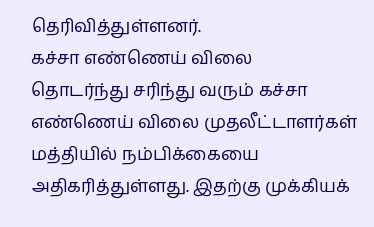தெரிவித்துள்ளனர்.
கச்சா எண்ணெய் விலை
தொடர்ந்து சரிந்து வரும் கச்சா எண்ணெய் விலை முதலீட்டாளர்கள் மத்தியில் நம்பிக்கையை அதிகரித்துள்ளது. இதற்கு முக்கியக்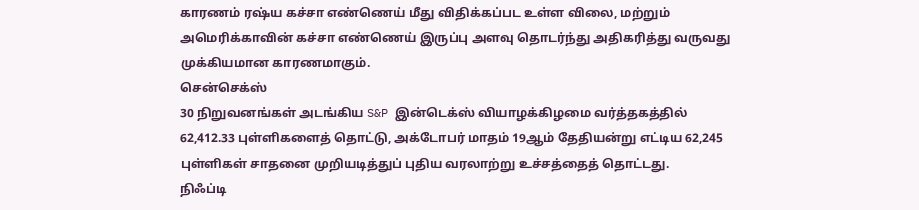காரணம் ரஷ்ய கச்சா எண்ணெய் மீது விதிக்கப்பட உள்ள விலை, மற்றும் அமெரிக்காவின் கச்சா எண்ணெய் இருப்பு அளவு தொடர்ந்து அதிகரித்து வருவது முக்கியமான காரணமாகும்.
சென்செக்ஸ்
30 நிறுவனங்கள் அடங்கிய S&P இன்டெக்ஸ் வியாழக்கிழமை வர்த்தகத்தில் 62,412.33 புள்ளிகளைத் தொட்டு, அக்டோபர் மாதம் 19ஆம் தேதியன்று எட்டிய 62,245 புள்ளிகள் சாதனை முறியடித்துப் புதிய வரலாற்று உச்சத்தைத் தொட்டது.
நிஃப்டி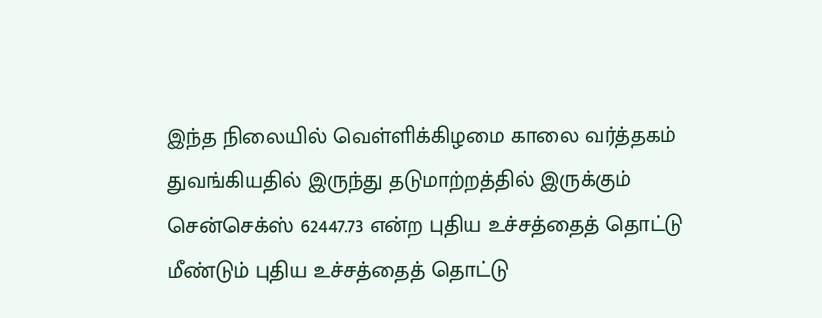இந்த நிலையில் வெள்ளிக்கிழமை காலை வர்த்தகம் துவங்கியதில் இருந்து தடுமாற்றத்தில் இருக்கும் சென்செக்ஸ் 62447.73 என்ற புதிய உச்சத்தைத் தொட்டு மீண்டும் புதிய உச்சத்தைத் தொட்டு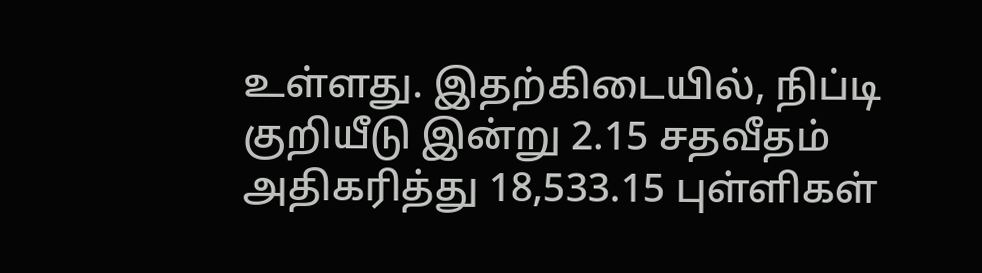உள்ளது. இதற்கிடையில், நிப்டி குறியீடு இன்று 2.15 சதவீதம் அதிகரித்து 18,533.15 புள்ளிகள்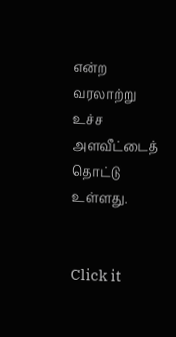என்ற வரலாற்று உச்ச அளவீட்டைத் தொட்டு உள்ளது.


Click it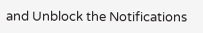and Unblock the Notifications